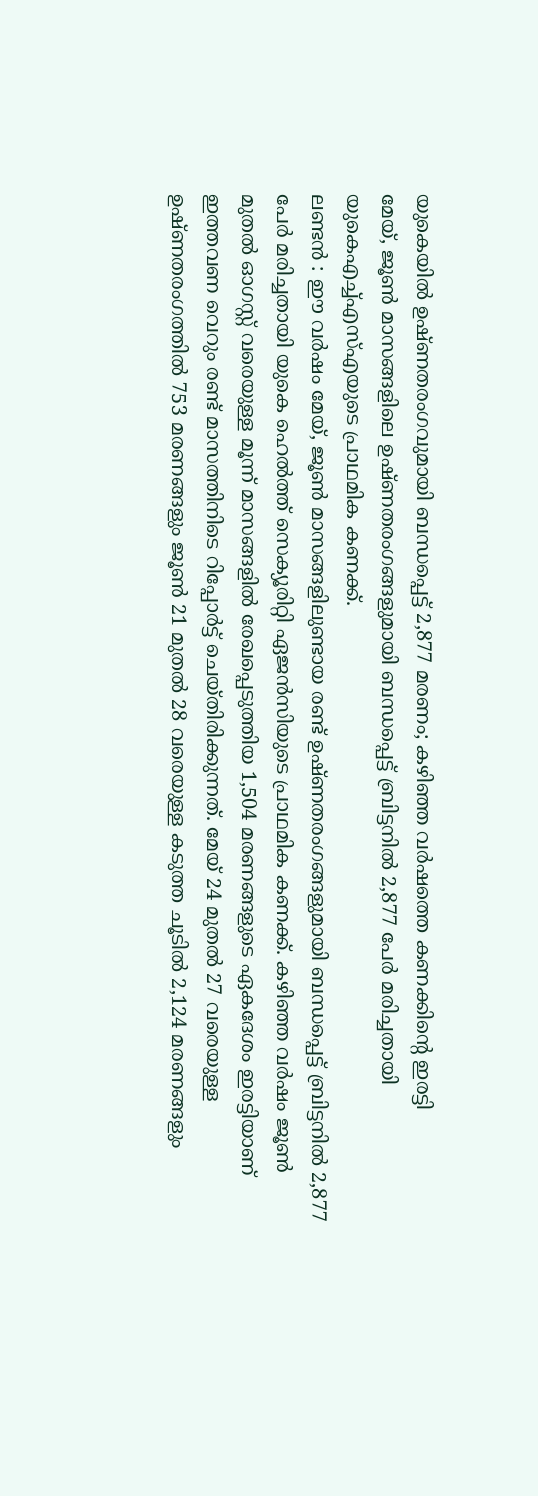യുകെയിൽ ഉഷ്ണതരംഗവുമായി ബന്ധപ്പെട്ട് 2,877 മരണം; കഴിഞ്ഞ വർഷത്തെ കണക്കിന്റെ ഇരട്ടി
മേയ്, ജൂൺ മാസങ്ങളിലെ ഉഷ്ണതരംഗങ്ങളുമായി ബന്ധപ്പെട്ട് ബ്രിട്ടനിൽ 2,877 പേർ മരിച്ചതായി യുകെഎച്ച്എസ്എയുടെ പ്രാഥമിക കണക്ക്.
ലണ്ടൻ : ഈ വർഷം മേയ്, ജൂൺ മാസങ്ങളിലുണ്ടായ രണ്ട് ഉഷ്ണതരംഗങ്ങളുമായി ബന്ധപ്പെട്ട് ബ്രിട്ടനിൽ 2,877 പേർ മരിച്ചതായി യുകെ ഹെൽത്ത് സെക്യൂരിറ്റി ഏജൻസിയുടെ പ്രാഥമിക കണക്ക്. കഴിഞ്ഞ വർഷം ജൂൺ മുതൽ ഓഗസ്റ്റ് വരെയുള്ള മൂന്ന് മാസങ്ങളിൽ രേഖപ്പെടുത്തിയ 1,504 മരണങ്ങളുടെ ഏകദേശം ഇരട്ടിയാണ് ഇത്തവണ വെറും രണ്ട് മാസത്തിനിടെ റിപ്പോർട്ട് ചെയ്തിരിക്കുന്നത്. മേയ് 24 മുതൽ 27 വരെയുള്ള ഉഷ്ണതരംഗത്തിൽ 753 മരണങ്ങളും ജൂൺ 21 മുതൽ 28 വരെയുള്ള കടുത്ത ചൂടിൽ 2,124 മരണങ്ങളും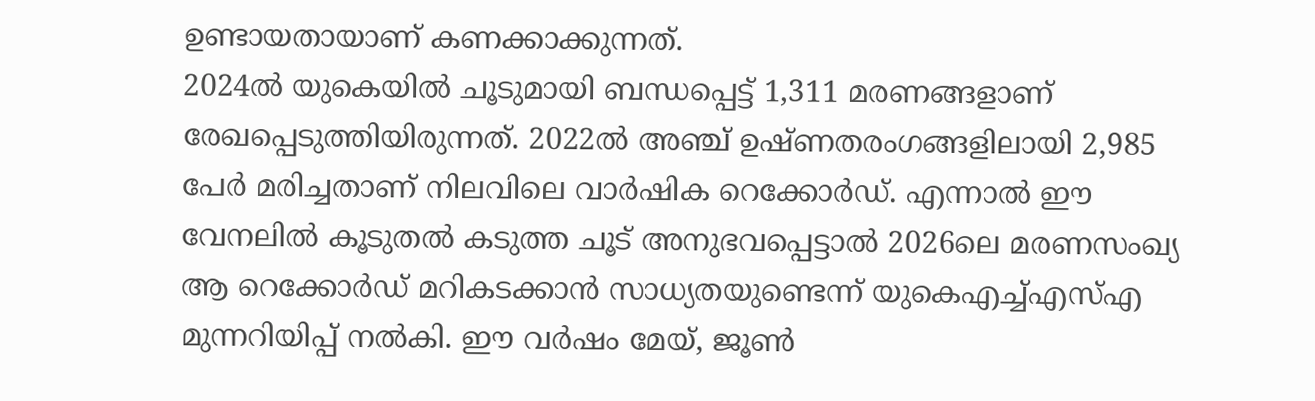ഉണ്ടായതായാണ് കണക്കാക്കുന്നത്.
2024ൽ യുകെയിൽ ചൂടുമായി ബന്ധപ്പെട്ട് 1,311 മരണങ്ങളാണ് രേഖപ്പെടുത്തിയിരുന്നത്. 2022ൽ അഞ്ച് ഉഷ്ണതരംഗങ്ങളിലായി 2,985 പേർ മരിച്ചതാണ് നിലവിലെ വാർഷിക റെക്കോർഡ്. എന്നാൽ ഈ വേനലിൽ കൂടുതൽ കടുത്ത ചൂട് അനുഭവപ്പെട്ടാൽ 2026ലെ മരണസംഖ്യ ആ റെക്കോർഡ് മറികടക്കാൻ സാധ്യതയുണ്ടെന്ന് യുകെഎച്ച്എസ്എ മുന്നറിയിപ്പ് നൽകി. ഈ വർഷം മേയ്, ജൂൺ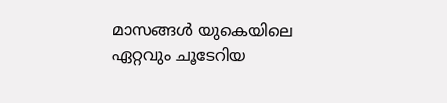മാസങ്ങൾ യുകെയിലെ ഏറ്റവും ചൂടേറിയ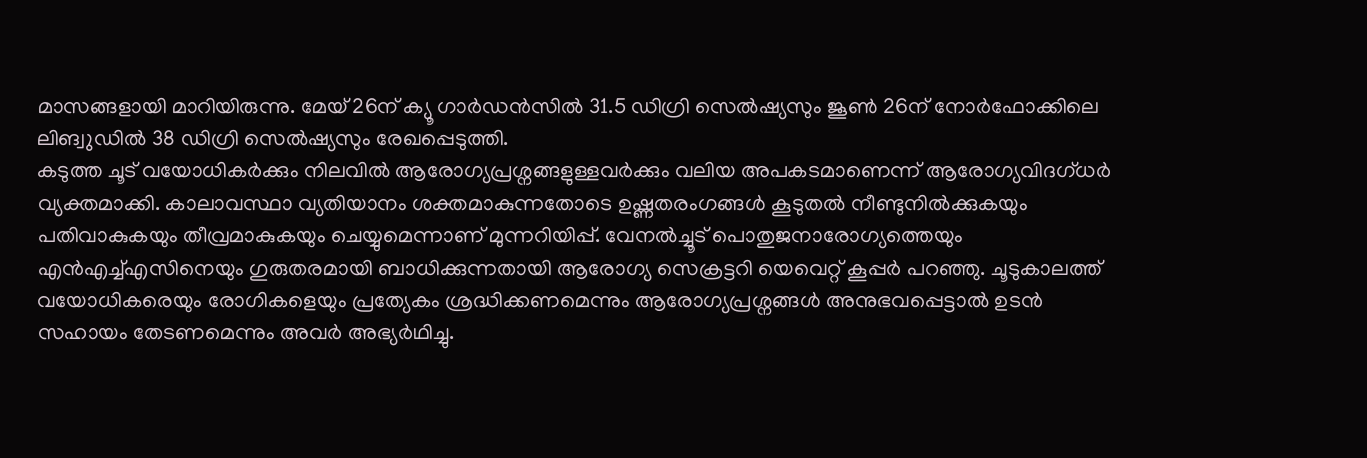മാസങ്ങളായി മാറിയിരുന്നു. മേയ് 26ന് ക്യൂ ഗാർഡൻസിൽ 31.5 ഡിഗ്രി സെൽഷ്യസും ജൂൺ 26ന് നോർഫോക്കിലെ ലിങ്വുഡിൽ 38 ഡിഗ്രി സെൽഷ്യസും രേഖപ്പെടുത്തി.
കടുത്ത ചൂട് വയോധികർക്കും നിലവിൽ ആരോഗ്യപ്രശ്നങ്ങളുള്ളവർക്കും വലിയ അപകടമാണെന്ന് ആരോഗ്യവിദഗ്ധർ വ്യക്തമാക്കി. കാലാവസ്ഥാ വ്യതിയാനം ശക്തമാകുന്നതോടെ ഉഷ്ണതരംഗങ്ങൾ കൂടുതൽ നീണ്ടുനിൽക്കുകയും പതിവാകുകയും തീവ്രമാകുകയും ചെയ്യുമെന്നാണ് മുന്നറിയിപ്പ്. വേനൽച്ചൂട് പൊതുജനാരോഗ്യത്തെയും എൻഎച്ച്എസിനെയും ഗുരുതരമായി ബാധിക്കുന്നതായി ആരോഗ്യ സെക്രട്ടറി യെവെറ്റ് കൂപ്പർ പറഞ്ഞു. ചൂടുകാലത്ത് വയോധികരെയും രോഗികളെയും പ്രത്യേകം ശ്രദ്ധിക്കണമെന്നും ആരോഗ്യപ്രശ്നങ്ങൾ അനുഭവപ്പെട്ടാൽ ഉടൻ സഹായം തേടണമെന്നും അവർ അഭ്യർഥിച്ചു.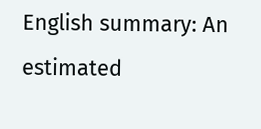English summary: An estimated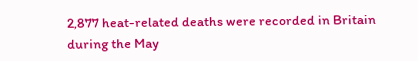2,877 heat-related deaths were recorded in Britain during the May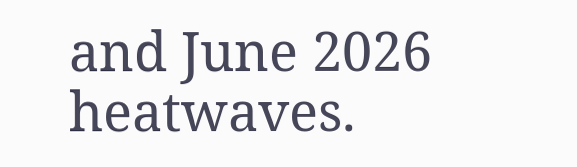and June 2026 heatwaves.